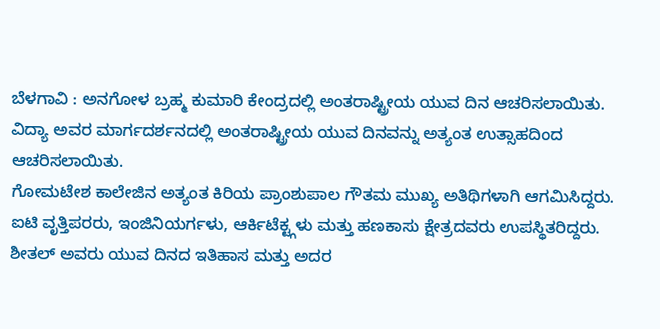ಬೆಳಗಾವಿ : ಅನಗೋಳ ಬ್ರಹ್ಮ ಕುಮಾರಿ ಕೇಂದ್ರದಲ್ಲಿ ಅಂತರಾಷ್ಟ್ರೀಯ ಯುವ ದಿನ ಆಚರಿಸಲಾಯಿತು.
ವಿದ್ಯಾ ಅವರ ಮಾರ್ಗದರ್ಶನದಲ್ಲಿ ಅಂತರಾಷ್ಟ್ರೀಯ ಯುವ ದಿನವನ್ನು ಅತ್ಯಂತ ಉತ್ಸಾಹದಿಂದ ಆಚರಿಸಲಾಯಿತು.
ಗೋಮಟೇಶ ಕಾಲೇಜಿನ ಅತ್ಯಂತ ಕಿರಿಯ ಪ್ರಾಂಶುಪಾಲ ಗೌತಮ ಮುಖ್ಯ ಅತಿಥಿಗಳಾಗಿ ಆಗಮಿಸಿದ್ದರು. ಐಟಿ ವೃತ್ತಿಪರರು, ಇಂಜಿನಿಯರ್ಗಳು, ಆರ್ಕಿಟೆಕ್ಟ್ಗಳು ಮತ್ತು ಹಣಕಾಸು ಕ್ಷೇತ್ರದವರು ಉಪಸ್ಥಿತರಿದ್ದರು.
ಶೀತಲ್ ಅವರು ಯುವ ದಿನದ ಇತಿಹಾಸ ಮತ್ತು ಅದರ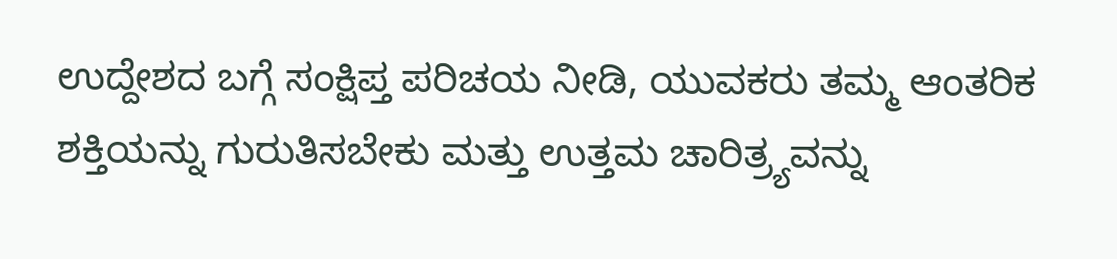ಉದ್ದೇಶದ ಬಗ್ಗೆ ಸಂಕ್ಷಿಪ್ತ ಪರಿಚಯ ನೀಡಿ, ಯುವಕರು ತಮ್ಮ ಆಂತರಿಕ ಶಕ್ತಿಯನ್ನು ಗುರುತಿಸಬೇಕು ಮತ್ತು ಉತ್ತಮ ಚಾರಿತ್ರ್ಯವನ್ನು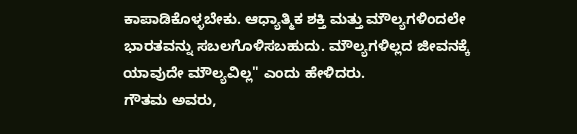ಕಾಪಾಡಿಕೊಳ್ಳಬೇಕು. ಆಧ್ಯಾತ್ಮಿಕ ಶಕ್ತಿ ಮತ್ತು ಮೌಲ್ಯಗಳಿಂದಲೇ ಭಾರತವನ್ನು ಸಬಲಗೊಳಿಸಬಹುದು. ಮೌಲ್ಯಗಳಿಲ್ಲದ ಜೀವನಕ್ಕೆ ಯಾವುದೇ ಮೌಲ್ಯವಿಲ್ಲ" ಎಂದು ಹೇಳಿದರು.
ಗೌತಮ ಅವರು,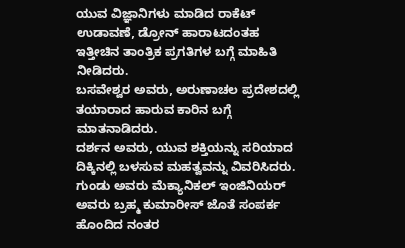ಯುವ ವಿಜ್ಞಾನಿಗಳು ಮಾಡಿದ ರಾಕೆಟ್ ಉಡಾವಣೆ, ಡ್ರೋನ್ ಹಾರಾಟದಂತಹ ಇತ್ತೀಚಿನ ತಾಂತ್ರಿಕ ಪ್ರಗತಿಗಳ ಬಗ್ಗೆ ಮಾಹಿತಿ ನೀಡಿದರು.
ಬಸವೇಶ್ವರ ಅವರು, ಅರುಣಾಚಲ ಪ್ರದೇಶದಲ್ಲಿ ತಯಾರಾದ ಹಾರುವ ಕಾರಿನ ಬಗ್ಗೆ ಮಾತನಾಡಿದರು.
ದರ್ಶನ ಅವರು, ಯುವ ಶಕ್ತಿಯನ್ನು ಸರಿಯಾದ ದಿಕ್ಕಿನಲ್ಲಿ ಬಳಸುವ ಮಹತ್ವವನ್ನು ವಿವರಿಸಿದರು.
ಗುಂಡು ಅವರು ಮೆಕ್ಯಾನಿಕಲ್ ಇಂಜಿನಿಯರ್ ಅವರು ಬ್ರಹ್ಮ ಕುಮಾರೀಸ್ ಜೊತೆ ಸಂಪರ್ಕ ಹೊಂದಿದ ನಂತರ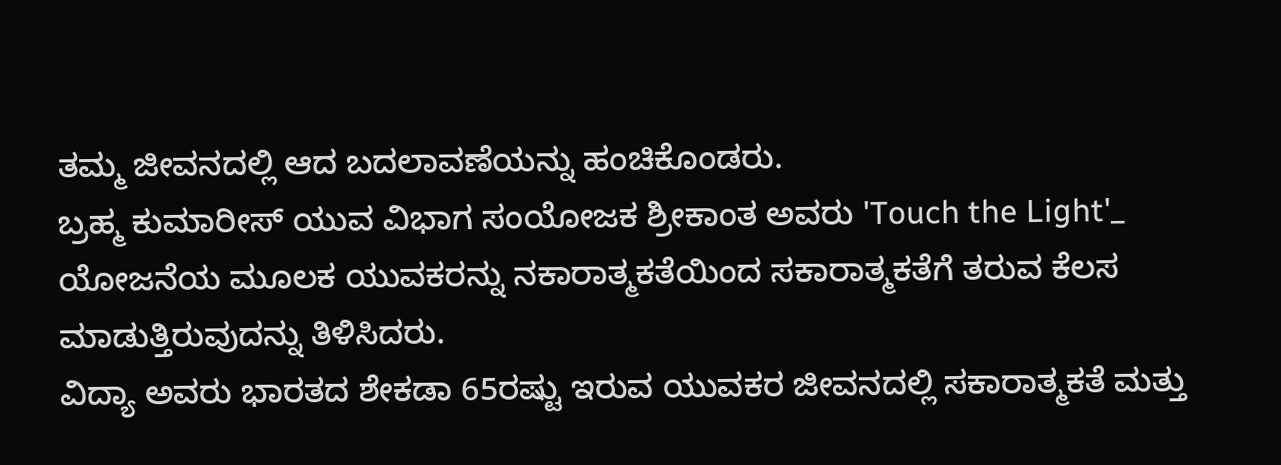ತಮ್ಮ ಜೀವನದಲ್ಲಿ ಆದ ಬದಲಾವಣೆಯನ್ನು ಹಂಚಿಕೊಂಡರು.
ಬ್ರಹ್ಮ ಕುಮಾರೀಸ್ ಯುವ ವಿಭಾಗ ಸಂಯೋಜಕ ಶ್ರೀಕಾಂತ ಅವರು 'Touch the Light'_ ಯೋಜನೆಯ ಮೂಲಕ ಯುವಕರನ್ನು ನಕಾರಾತ್ಮಕತೆಯಿಂದ ಸಕಾರಾತ್ಮಕತೆಗೆ ತರುವ ಕೆಲಸ ಮಾಡುತ್ತಿರುವುದನ್ನು ತಿಳಿಸಿದರು.
ವಿದ್ಯಾ ಅವರು ಭಾರತದ ಶೇಕಡಾ 65ರಷ್ಟು ಇರುವ ಯುವಕರ ಜೀವನದಲ್ಲಿ ಸಕಾರಾತ್ಮಕತೆ ಮತ್ತು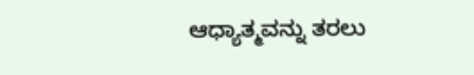ಆಧ್ಯಾತ್ಮವನ್ನು ತರಲು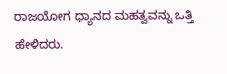ರಾಜಯೋಗ ಧ್ಯಾನದ ಮಹತ್ವವನ್ನು ಒತ್ತಿ ಹೇಳಿದರು.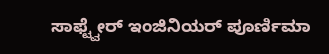ಸಾಫ್ಟ್ವೇರ್ ಇಂಜಿನಿಯರ್ ಪೂರ್ಣಿಮಾ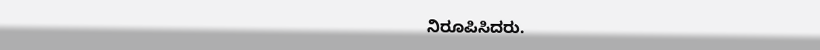ನಿರೂಪಿಸಿದರು.